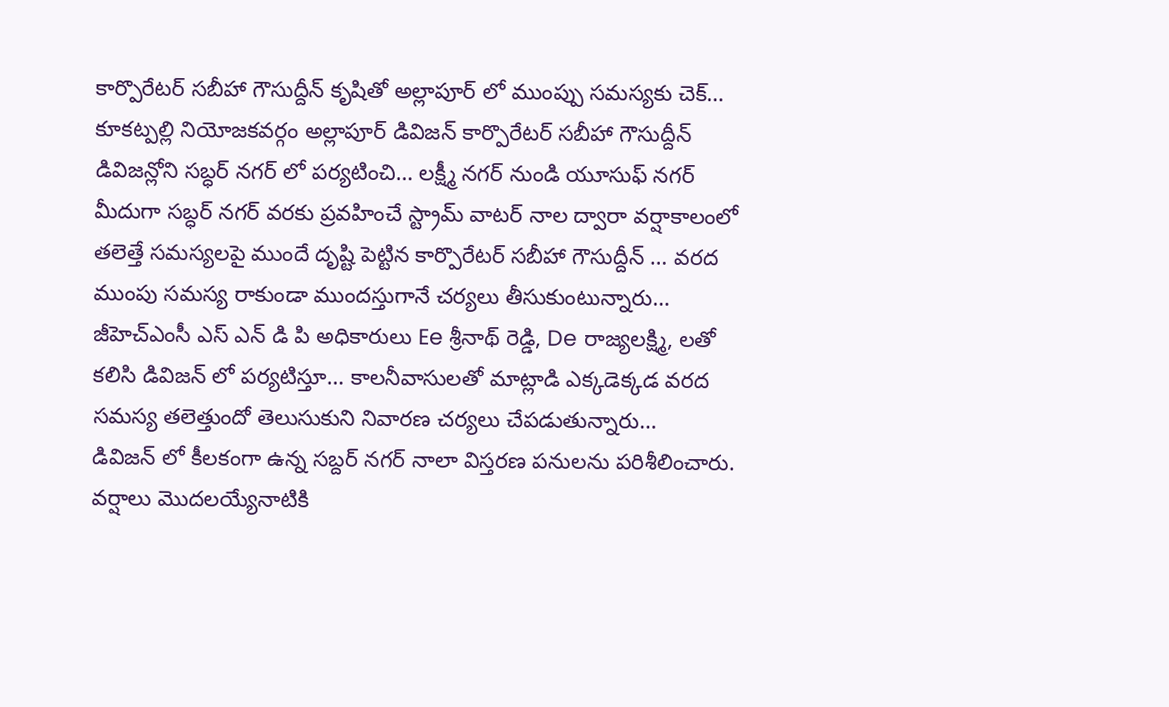కార్పొరేటర్ సబీహా గౌసుద్దీన్ కృషితో అల్లాపూర్ లో ముంప్పు సమస్యకు చెక్…
కూకట్పల్లి నియోజకవర్గం అల్లాపూర్ డివిజన్ కార్పొరేటర్ సబీహా గౌసుద్దీన్ డివిజన్లోని సబ్ధర్ నగర్ లో పర్యటించి… లక్ష్మీ నగర్ నుండి యూసుఫ్ నగర్ మీదుగా సబ్ధర్ నగర్ వరకు ప్రవహించే స్ట్రామ్ వాటర్ నాల ద్వారా వర్షాకాలంలో తలెత్తే సమస్యలపై ముందే దృష్టి పెట్టిన కార్పొరేటర్ సబీహా గౌసుద్దీన్ … వరద ముంపు సమస్య రాకుండా ముందస్తుగానే చర్యలు తీసుకుంటున్నారు… జీహెచ్ఎంసీ ఎస్ ఎన్ డి పి అధికారులు Ee శ్రీనాథ్ రెడ్డి, De రాజ్యలక్ష్మి, లతో కలిసి డివిజన్ లో పర్యటిస్తూ… కాలనీవాసులతో మాట్లాడి ఎక్కడెక్కడ వరద సమస్య తలెత్తుందో తెలుసుకుని నివారణ చర్యలు చేపడుతున్నారు…
డివిజన్ లో కీలకంగా ఉన్న సబ్దర్ నగర్ నాలా విస్తరణ పనులను పరిశీలించారు. వర్షాలు మొదలయ్యేనాటికి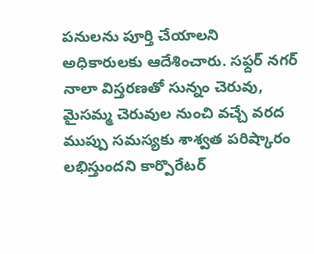పనులను పూర్తి చేయాలని అధికారులకు ఆదేశించారు. సఫ్దర్ నగర్ నాలా విస్తరణతో సున్నం చెరువు, మైసమ్మ చెరువుల నుంచి వచ్చే వరద ముప్పు సమస్యకు శాశ్వత పరిష్కారం లభిస్తుందని కార్పొరేటర్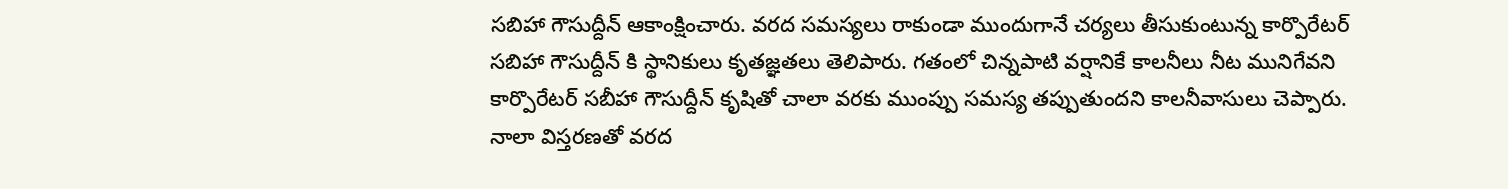సబిహా గౌసుద్దీన్ ఆకాంక్షించారు. వరద సమస్యలు రాకుండా ముందుగానే చర్యలు తీసుకుంటున్న కార్పొరేటర్ సబిహా గౌసుద్దీన్ కి స్థానికులు కృతజ్ఞతలు తెలిపారు. గతంలో చిన్నపాటి వర్షానికే కాలనీలు నీట మునిగేవని కార్పొరేటర్ సబీహా గౌసుద్దీన్ కృషితో చాలా వరకు ముంప్పు సమస్య తప్పుతుందని కాలనీవాసులు చెప్పారు. నాలా విస్తరణతో వరద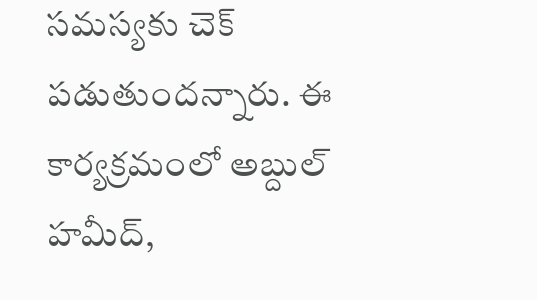సమస్యకు చెక్ పడుతుందన్నారు. ఈ కార్యక్రమంలో అబ్దుల్ హమీద్,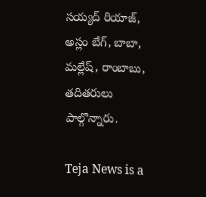సయ్యద్ రియాజ్, అస్లం బేగ్, బాబా, మల్లేష్, రాంబాబు, తదితరులు పాల్గొన్నారు.

Teja News is a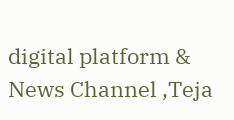digital platform & News Channel ,Teja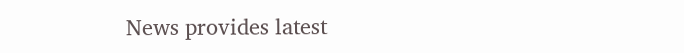News provides latest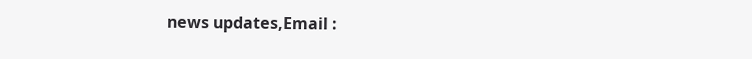news updates,Email :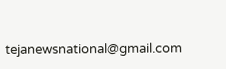tejanewsnational@gmail.com